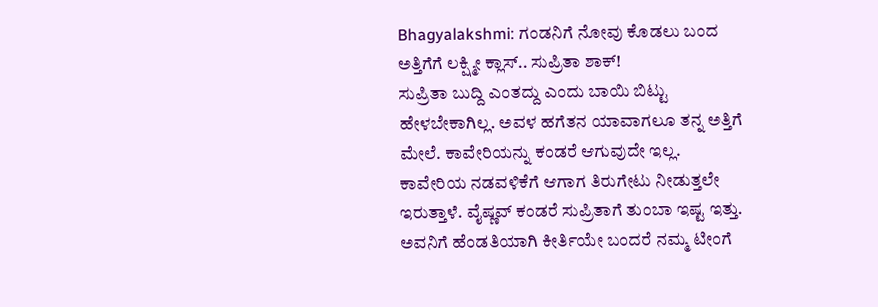Bhagyalakshmi: ಗಂಡನಿಗೆ ನೋವು ಕೊಡಲು ಬಂದ ಅತ್ತಿಗೆಗೆ ಲಕ್ಷ್ಮೀ ಕ್ಲಾಸ್.. ಸುಪ್ರಿತಾ ಶಾಕ್!
ಸುಪ್ರಿತಾ ಬುದ್ದಿ ಎಂತದ್ದು ಎಂದು ಬಾಯಿ ಬಿಟ್ಟು ಹೇಳಬೇಕಾಗಿಲ್ಲ. ಅವಳ ಹಗೆತನ ಯಾವಾಗಲೂ ತನ್ನ ಅತ್ತಿಗೆ ಮೇಲೆ. ಕಾವೇರಿಯನ್ನು ಕಂಡರೆ ಆಗುವುದೇ ಇಲ್ಲ. ಕಾವೇರಿಯ ನಡವಳಿಕೆಗೆ ಆಗಾಗ ತಿರುಗೇಟು ನೀಡುತ್ತಲೇ ಇರುತ್ತಾಳೆ. ವೈಷ್ಣವ್ ಕಂಡರೆ ಸುಪ್ರಿತಾಗೆ ತುಂಬಾ ಇಷ್ಟ ಇತ್ತು. ಅವನಿಗೆ ಹೆಂಡತಿಯಾಗಿ ಕೀರ್ತಿಯೇ ಬಂದರೆ ನಮ್ಮ ಟೀಂಗೆ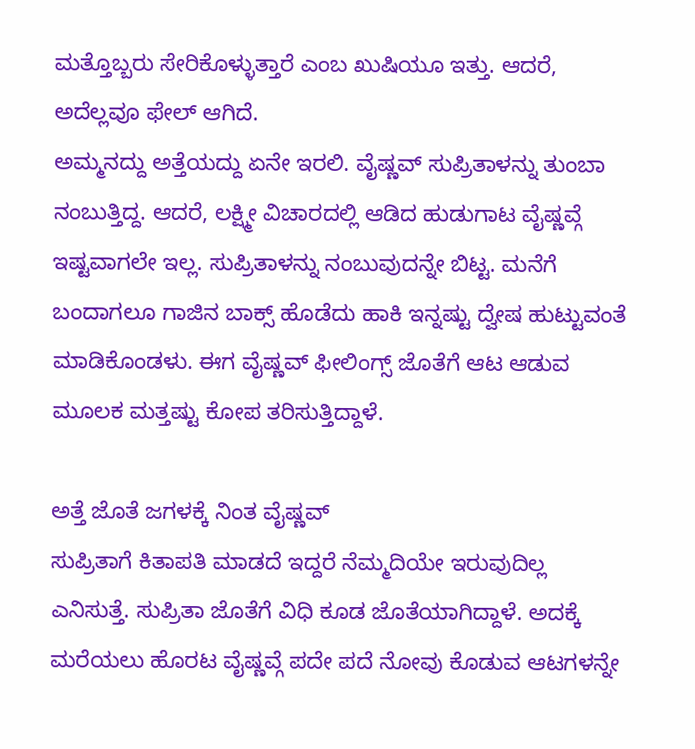ಮತ್ತೊಬ್ಬರು ಸೇರಿಕೊಳ್ಳುತ್ತಾರೆ ಎಂಬ ಖುಷಿಯೂ ಇತ್ತು. ಆದರೆ, ಅದೆಲ್ಲವೂ ಫೇಲ್ ಆಗಿದೆ.
ಅಮ್ಮನದ್ದು ಅತ್ತೆಯದ್ದು ಏನೇ ಇರಲಿ. ವೈಷ್ಣವ್ ಸುಪ್ರಿತಾಳನ್ನು ತುಂಬಾ ನಂಬುತ್ತಿದ್ದ. ಆದರೆ, ಲಕ್ಷ್ಮೀ ವಿಚಾರದಲ್ಲಿ ಆಡಿದ ಹುಡುಗಾಟ ವೈಷ್ಣವ್ಗೆ ಇಷ್ಟವಾಗಲೇ ಇಲ್ಲ. ಸುಪ್ರಿತಾಳನ್ನು ನಂಬುವುದನ್ನೇ ಬಿಟ್ಟ. ಮನೆಗೆ ಬಂದಾಗಲೂ ಗಾಜಿನ ಬಾಕ್ಸ್ ಹೊಡೆದು ಹಾಕಿ ಇನ್ನಷ್ಟು ದ್ವೇಷ ಹುಟ್ಟುವಂತೆ ಮಾಡಿಕೊಂಡಳು. ಈಗ ವೈಷ್ಣವ್ ಫೀಲಿಂಗ್ಸ್ ಜೊತೆಗೆ ಆಟ ಆಡುವ ಮೂಲಕ ಮತ್ತಷ್ಟು ಕೋಪ ತರಿಸುತ್ತಿದ್ದಾಳೆ.

ಅತ್ತೆ ಜೊತೆ ಜಗಳಕ್ಕೆ ನಿಂತ ವೈಷ್ಣವ್
ಸುಪ್ರಿತಾಗೆ ಕಿತಾಪತಿ ಮಾಡದೆ ಇದ್ದರೆ ನೆಮ್ಮದಿಯೇ ಇರುವುದಿಲ್ಲ ಎನಿಸುತ್ತೆ. ಸುಪ್ರಿತಾ ಜೊತೆಗೆ ವಿಧಿ ಕೂಡ ಜೊತೆಯಾಗಿದ್ದಾಳೆ. ಅದಕ್ಕೆ ಮರೆಯಲು ಹೊರಟ ವೈಷ್ಣವ್ಗೆ ಪದೇ ಪದೆ ನೋವು ಕೊಡುವ ಆಟಗಳನ್ನೇ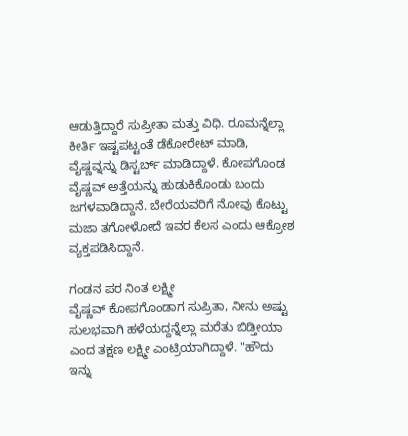ಆಡುತ್ತಿದ್ದಾರೆ ಸುಪ್ರೀತಾ ಮತ್ತು ವಿಧಿ. ರೂಮನ್ನೆಲ್ಲಾ ಕೀರ್ತಿ ಇಷ್ಟಪಟ್ಟಂತೆ ಡೆಕೋರೇಟ್ ಮಾಡಿ, ವೈಷ್ಣವ್ನನ್ನು ಡಿಸ್ಟರ್ಬ್ ಮಾಡಿದ್ದಾಳೆ. ಕೋಪಗೊಂಡ ವೈಷ್ಣವ್ ಅತ್ತೆಯನ್ನು ಹುಡುಕಿಕೊಂಡು ಬಂದು ಜಗಳವಾಡಿದ್ದಾನೆ. ಬೇರೆಯವರಿಗೆ ನೋವು ಕೊಟ್ಟು ಮಜಾ ತಗೋಳೋದೆ ಇವರ ಕೆಲಸ ಎಂದು ಆಕ್ರೋಶ ವ್ಯಕ್ತಪಡಿಸಿದ್ದಾನೆ.

ಗಂಡನ ಪರ ನಿಂತ ಲಕ್ಷ್ಮೀ
ವೈಷ್ಣವ್ ಕೋಪಗೊಂಡಾಗ ಸುಪ್ರಿತಾ, ನೀನು ಅಷ್ಟು ಸುಲಭವಾಗಿ ಹಳೆಯದ್ದನ್ನೆಲ್ಲಾ ಮರೆತು ಬಿಡ್ತೀಯಾ ಎಂದ ತಕ್ಷಣ ಲಕ್ಷ್ಮೀ ಎಂಟ್ರಿಯಾಗಿದ್ದಾಳೆ. "ಹೌದು ಇನ್ನು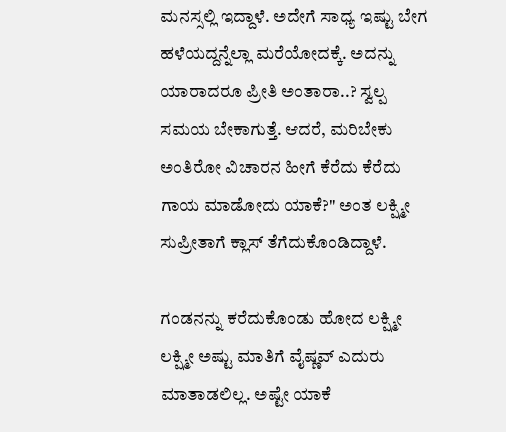ಮನಸ್ಸಲ್ಲಿ ಇದ್ದಾಳೆ. ಅದೇಗೆ ಸಾಧ್ಯ ಇಷ್ಟು ಬೇಗ ಹಳೆಯದ್ದನ್ನೆಲ್ಲಾ ಮರೆಯೋದಕ್ಕೆ. ಅದನ್ನು ಯಾರಾದರೂ ಪ್ರೀತಿ ಅಂತಾರಾ..? ಸ್ವಲ್ಪ ಸಮಯ ಬೇಕಾಗುತ್ತೆ. ಆದರೆ, ಮರಿಬೇಕು ಅಂತಿರೋ ವಿಚಾರನ ಹೀಗೆ ಕೆರೆದು ಕೆರೆದು ಗಾಯ ಮಾಡೋದು ಯಾಕೆ?" ಅಂತ ಲಕ್ಷ್ಮೀ ಸುಪ್ರೀತಾಗೆ ಕ್ಲಾಸ್ ತೆಗೆದುಕೊಂಡಿದ್ದಾಳೆ.

ಗಂಡನನ್ನು ಕರೆದುಕೊಂಡು ಹೋದ ಲಕ್ಷ್ಮೀ
ಲಕ್ಷ್ಮೀ ಅಷ್ಟು ಮಾತಿಗೆ ವೈಷ್ಣವ್ ಎದುರು ಮಾತಾಡಲಿಲ್ಲ. ಅಷ್ಟೇ ಯಾಕೆ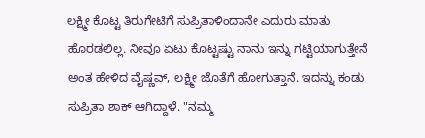ಲಕ್ಷ್ಮೀ ಕೊಟ್ಟ ತಿರುಗೇಟಿಗೆ ಸುಪ್ರಿತಾಳಿಂದಾನೇ ಎದುರು ಮಾತು ಹೊರಡಲಿಲ್ಲ. ನೀವೂ ಏಟು ಕೊಟ್ಟಷ್ಟು ನಾನು ಇನ್ನು ಗಟ್ಟಿಯಾಗುತ್ತೇನೆ ಅಂತ ಹೇಳಿದ ವೈಷ್ಣವ್, ಲಕ್ಷ್ಮೀ ಜೊತೆಗೆ ಹೋಗುತ್ತಾನೆ. ಇದನ್ನು ಕಂಡು ಸುಪ್ರಿತಾ ಶಾಕ್ ಆಗಿದ್ದಾಳೆ. "ನಮ್ಮ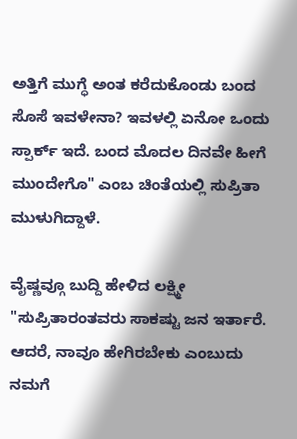ಅತ್ತಿಗೆ ಮುಗ್ಧೆ ಅಂತ ಕರೆದುಕೊಂಡು ಬಂದ ಸೊಸೆ ಇವಳೇನಾ? ಇವಳಲ್ಲಿ ಏನೋ ಒಂದು ಸ್ಪಾರ್ಕ್ ಇದೆ. ಬಂದ ಮೊದಲ ದಿನವೇ ಹೀಗೆ ಮುಂದೇಗೊ" ಎಂಬ ಚಿಂತೆಯಲ್ಲಿ ಸುಪ್ರಿತಾ ಮುಳುಗಿದ್ದಾಳೆ.

ವೈಷ್ಣವ್ಗೂ ಬುದ್ದಿ ಹೇಳಿದ ಲಕ್ಷ್ಮೀ
"ಸುಪ್ರಿತಾರಂತವರು ಸಾಕಷ್ಟು ಜನ ಇರ್ತಾರೆ. ಆದರೆ, ನಾವೂ ಹೇಗಿರಬೇಕು ಎಂಬುದು ನಮಗೆ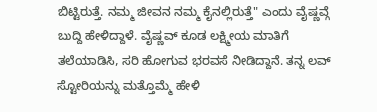ಬಿಟ್ಟಿರುತ್ತೆ. ನಮ್ಮ ಜೀವನ ನಮ್ಮ ಕೈನಲ್ಲಿರುತ್ತೆ" ಎಂದು ವೈಷ್ಣವ್ಗೆ ಬುದ್ದಿ ಹೇಳಿದ್ದಾಳೆ. ವೈಷ್ಣವ್ ಕೂಡ ಲಕ್ಷ್ಮೀಯ ಮಾತಿಗೆ ತಲೆಯಾಡಿಸಿ, ಸರಿ ಹೋಗುವ ಭರವಸೆ ನೀಡಿದ್ದಾನೆ. ತನ್ನ ಲವ್ ಸ್ಟೋರಿಯನ್ನು ಮತ್ತೊಮ್ಮೆ ಹೇಳಿ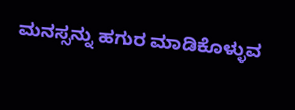ಮನಸ್ಸನ್ನು ಹಗುರ ಮಾಡಿಕೊಳ್ಳುವ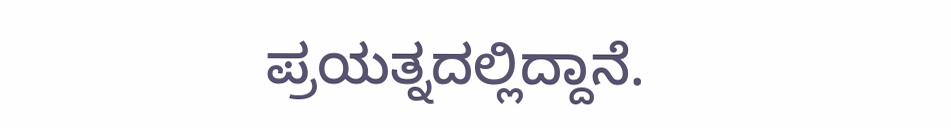ಪ್ರಯತ್ನದಲ್ಲಿದ್ದಾನೆ.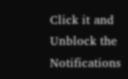Click it and Unblock the Notifications